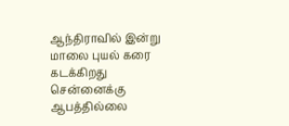ஆந்திராவில் இன்று மாலை புயல் கரை கடக்கிறது சென்னைக்கு ஆபத்தில்லை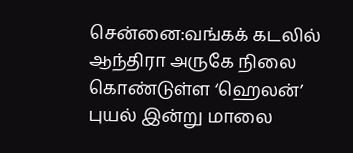சென்னை:வங்கக் கடலில் ஆந்திரா அருகே நிலை கொண்டுள்ள ‘ஹெலன்’ புயல் இன்று மாலை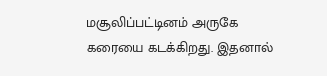மசூலிப்பட்டினம் அருகே கரையை கடக்கிறது. இதனால்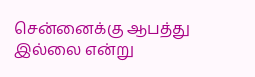சென்னைக்கு ஆபத்து இல்லை என்று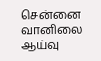சென்னை வானிலை ஆய்வு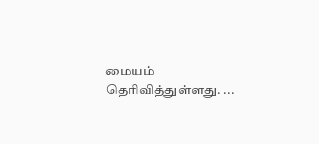மையம் தெரிவித்துள்ளது. ...